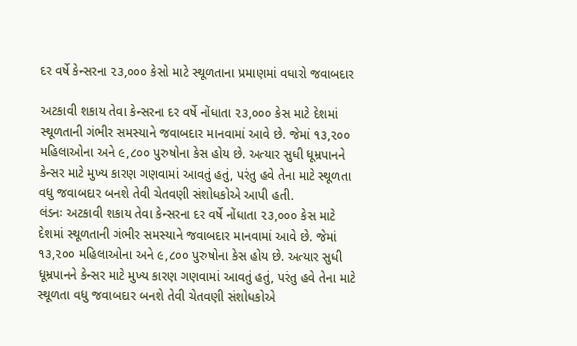દર વર્ષે કેન્સરના ૨૩,૦૦૦ કેસો માટે સ્થૂળતાના પ્રમાણમાં વધારો જવાબદાર

અટકાવી શકાય તેવા કેન્સરના દર વર્ષે નોંધાતા ૨૩,૦૦૦ કેસ માટે દેશમાં સ્થૂળતાની ગંભીર સમસ્યાને જવાબદાર માનવામાં આવે છે. જેમાં ૧૩,૨૦૦ મહિલાઓના અને ૯,૮૦૦ પુરુષોના કેસ હોય છે. અત્યાર સુધી ધૂમ્રપાનને કેન્સર માટે મુખ્ય કારણ ગણવામાં આવતું હતું, પરંતુ હવે તેના માટે સ્થૂળતા વધુ જવાબદાર બનશે તેવી ચેતવણી સંશોધકોએ આપી હતી.
લંડનઃ અટકાવી શકાય તેવા કેન્સરના દર વર્ષે નોંધાતા ૨૩,૦૦૦ કેસ માટે દેશમાં સ્થૂળતાની ગંભીર સમસ્યાને જવાબદાર માનવામાં આવે છે. જેમાં ૧૩,૨૦૦ મહિલાઓના અને ૯,૮૦૦ પુરુષોના કેસ હોય છે. અત્યાર સુધી ધૂમ્રપાનને કેન્સર માટે મુખ્ય કારણ ગણવામાં આવતું હતું, પરંતુ હવે તેના માટે સ્થૂળતા વધુ જવાબદાર બનશે તેવી ચેતવણી સંશોધકોએ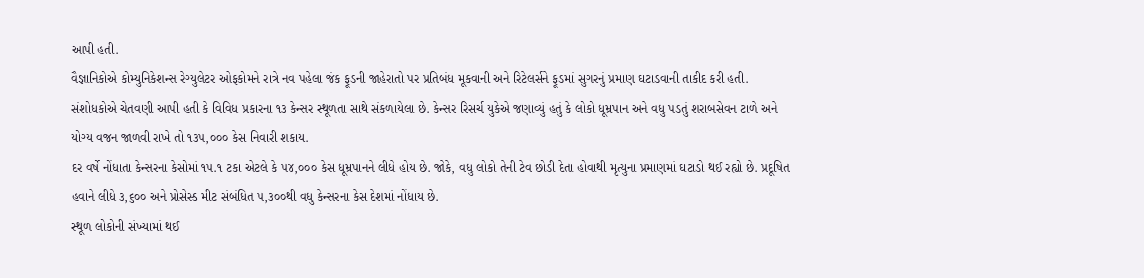આપી હતી.
વૈજ્ઞાનિકોએ કોમ્યુનિકેશન્સ રેગ્યુલેટર ઓફકોમને રાત્રે નવ પહેલા જંક ફૂડની જાહેરાતો પર પ્રતિબંધ મૂકવાની અને રિટેલર્સને ફૂડમાં સુગરનું પ્રમાણ ઘટાડવાની તાકીદ કરી હતી.
સંશોધકોએ ચેતવણી આપી હતી કે વિવિધ પ્રકારના ૧૩ કેન્સર સ્થૂળતા સાથે સંકળાયેલા છે. કેન્સર રિસર્ચ યુકેએ જણાવ્યું હતું કે લોકો ધૂમ્રપાન અને વધુ પડતું શરાબસેવન ટાળે અને યોગ્ય વજન જાળવી રાખે તો ૧૩૫,૦૦૦ કેસ નિવારી શકાય.
દર વર્ષે નોંધાતા કેન્સરના કેસોમાં ૧૫.૧ ટકા એટલે કે ૫૪,૦૦૦ કેસ ધૂમ્રપાનને લીધે હોય છે. જોકે, વધુ લોકો તેની ટેવ છોડી દેતા હોવાથી મૃત્યુના પ્રમાણમાં ઘટાડો થઈ રહ્યો છે. પ્રદૂષિત હવાને લીધે ૩,૬૦૦ અને પ્રોસેસ્ડ મીટ સંબંધિત ૫,૩૦૦થી વધુ કેન્સરના કેસ દેશમાં નોંધાય છે.
સ્થૂળ લોકોની સંખ્યામાં થઈ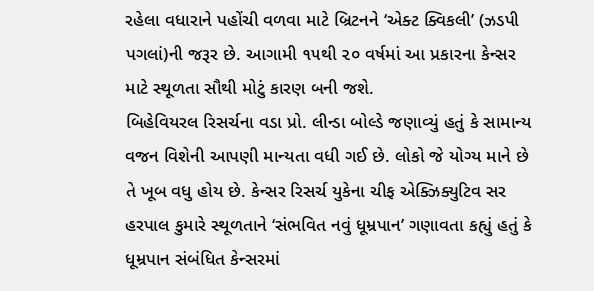રહેલા વધારાને પહોંચી વળવા માટે બ્રિટનને ‘એક્ટ ક્વિકલી’ (ઝડપી પગલાં)ની જરૂર છે. આગામી ૧૫થી ૨૦ વર્ષમાં આ પ્રકારના કેન્સર માટે સ્થૂળતા સૌથી મોટું કારણ બની જશે.
બિહેવિયરલ રિસર્ચના વડા પ્રો. લીન્ડા બોલ્ડે જણાવ્યું હતું કે સામાન્ય વજન વિશેની આપણી માન્યતા વધી ગઈ છે. લોકો જે યોગ્ય માને છે તે ખૂબ વધુ હોય છે. કેન્સર રિસર્ચ યુકેના ચીફ એક્ઝિક્યુટિવ સર હરપાલ કુમારે સ્થૂળતાને ‘સંભવિત નવું ધૂમ્રપાન’ ગણાવતા કહ્યું હતું કે ધૂમ્રપાન સંબંધિત કેન્સરમાં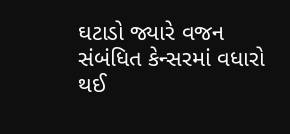ઘટાડો જ્યારે વજન સંબંધિત કેન્સરમાં વધારો થઈ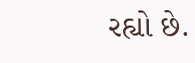રહ્યો છે.